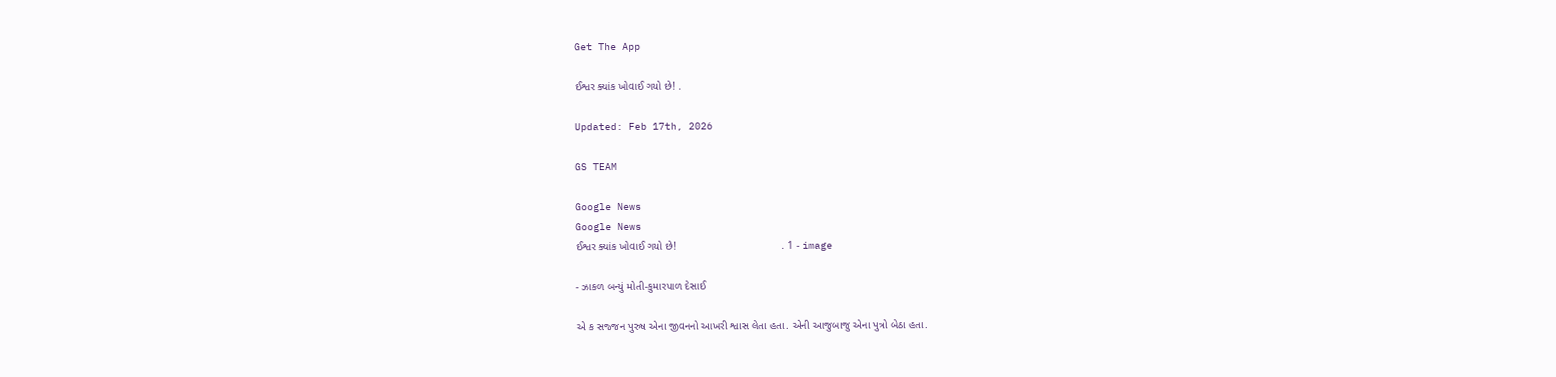Get The App

ઈશ્વર ક્યાંક ખોવાઈ ગયો છે! .

Updated: Feb 17th, 2026

GS TEAM

Google News
Google News
ઈશ્વર ક્યાંક ખોવાઈ ગયો છે!                                   . 1 - image

- ઝાકળ બન્યું મોતી-કુમારપાળ દેસાઈ

એ ક સજ્જન પુરુષ એના જીવનનો આખરી શ્વાસ લેતા હતા. એની આજુબાજુ એના પુત્રો બેઠા હતા.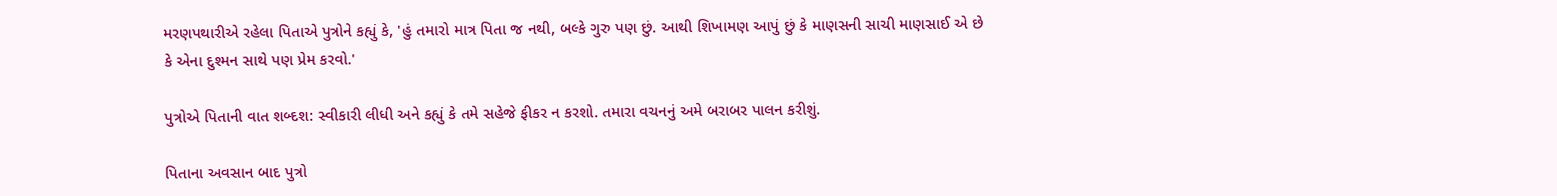મરણપથારીએ રહેલા પિતાએ પુત્રોને કહ્યું કે, 'હું તમારો માત્ર પિતા જ નથી, બલ્કે ગુરુ પણ છું. આથી શિખામણ આપું છું કે માણસની સાચી માણસાઈ એ છે કે એના દુશ્મન સાથે પણ પ્રેમ કરવો.'

પુત્રોએ પિતાની વાત શબ્દશ: સ્વીકારી લીધી અને કહ્યું કે તમે સહેજે ફીકર ન કરશો. તમારા વચનનું અમે બરાબર પાલન કરીશું.

પિતાના અવસાન બાદ પુત્રો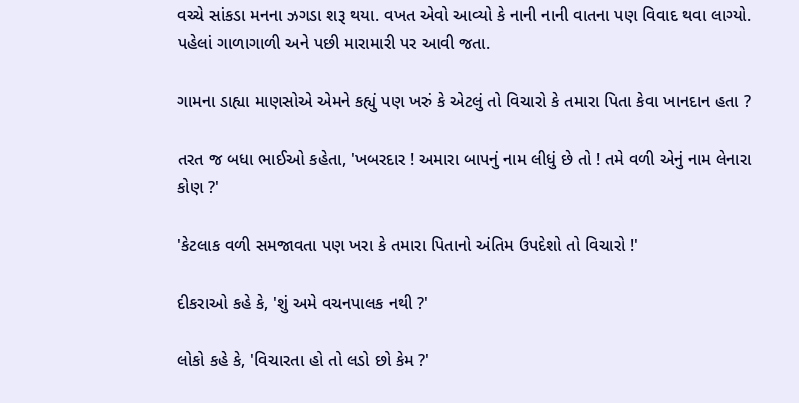વચ્ચે સાંકડા મનના ઝગડા શરૂ થયા. વખત એવો આવ્યો કે નાની નાની વાતના પણ વિવાદ થવા લાગ્યો. પહેલાં ગાળાગાળી અને પછી મારામારી પર આવી જતા.

ગામના ડાહ્યા માણસોએ એમને કહ્યું પણ ખરું કે એટલું તો વિચારો કે તમારા પિતા કેવા ખાનદાન હતા ?

તરત જ બધા ભાઈઓ કહેતા, 'ખબરદાર ! અમારા બાપનું નામ લીધું છે તો ! તમે વળી એનું નામ લેનારા કોણ ?'

'કેટલાક વળી સમજાવતા પણ ખરા કે તમારા પિતાનો અંતિમ ઉપદેશો તો વિચારો !'

દીકરાઓ કહે કે, 'શું અમે વચનપાલક નથી ?'

લોકો કહે કે, 'વિચારતા હો તો લડો છો કેમ ?'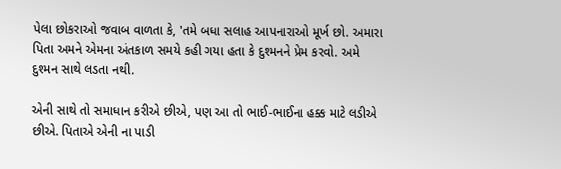પેલા છોકરાઓ જવાબ વાળતા કે, 'તમે બધા સલાહ આપનારાઓ મૂર્ખ છો. અમારા પિતા અમને એમના અંતકાળ સમયે કહી ગયા હતા કે દુશ્મનને પ્રેમ કરવો. અમે દુશ્મન સાથે લડતા નથી.

એની સાથે તો સમાધાન કરીએ છીએ, પણ આ તો ભાઈ-ભાઈના હક્ક માટે લડીએ છીએ. પિતાએ એની ના પાડી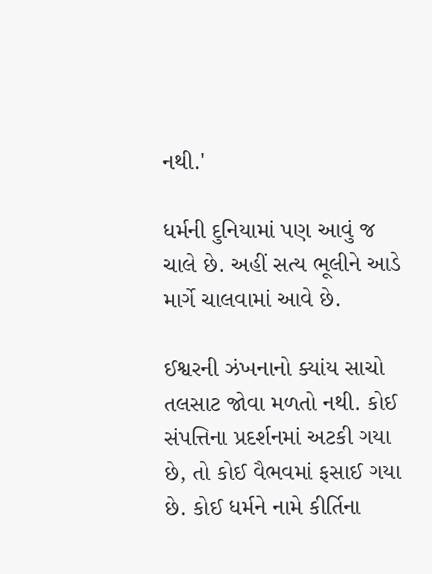નથી.'

ધર્મની દુનિયામાં પણ આવું જ ચાલે છે. અહીં સત્ય ભૂલીને આડે માર્ગે ચાલવામાં આવે છે.

ઈશ્વરની ઝંખનાનો ક્યાંય સાચો તલસાટ જોવા મળતો નથી. કોઈ સંપત્તિના પ્રદર્શનમાં અટકી ગયા છે, તો કોઈ વૈભવમાં ફસાઈ ગયા છે. કોઈ ધર્મને નામે કીર્તિના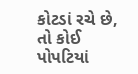કોટડાં રચે છે, તો કોઈ પોપટિયાં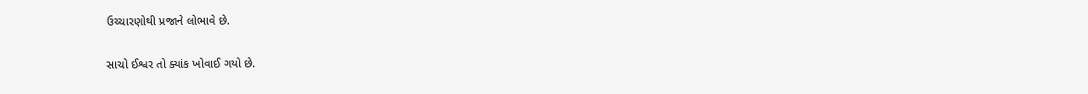ઉચ્ચારણોથી પ્રજાને લોભાવે છે.

સાચો ઈશ્વર તો ક્યાંક ખોવાઈ ગયો છે.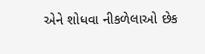એને શોધવા નીકળેલાઓ છેક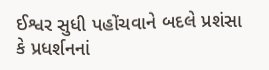ઈશ્વર સુધી પહોંચવાને બદલે પ્રશંસા કે પ્રધર્શનનાં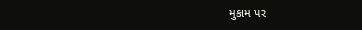મુકામ પર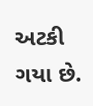અટકી ગયા છે.